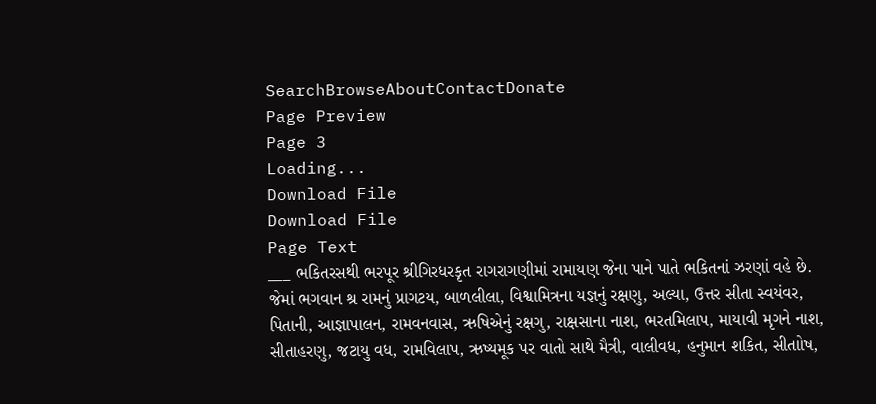SearchBrowseAboutContactDonate
Page Preview
Page 3
Loading...
Download File
Download File
Page Text
___ ભકિતરસથી ભરપૂર શ્રીગિરધરકૃત રાગરાગણીમાં રામાયણ જેના પાને પાતે ભકિતનાં ઝરણાં વહે છે. જેમાં ભગવાન શ્ર રામનું પ્રાગટય, બાળલીલા, વિશ્વામિત્રના યજ્ઞનું રક્ષણુ, અલ્યા, ઉત્તર સીતા સ્વયંવર, પિતાની, આજ્ઞાપાલન, રામવનવાસ, ઋષિએનું રક્ષગુ, રાક્ષસાના નાશ, ભરતમિલાપ, માયાવી મૃગને નાશ, સીતાહરણુ, જટાયુ વધ, રામવિલાપ, ઋષ્યમૂક પર વાતો સાથે મૈત્રી, વાલીવધ, હનુમાન શકિત, સીતાોષ,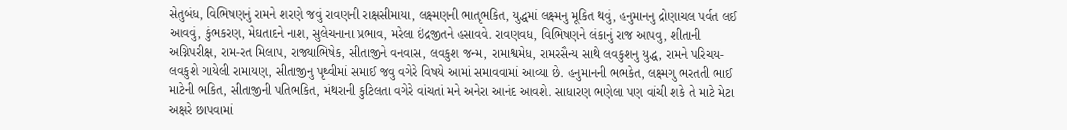સેતુબંધ, વિભિષણનું રામને શરણે જવું રાવણની રાક્ષસીમાયા, લક્ષ્મણની ભાતૃભકિત, યુદ્ધમાં લક્ષ્મનુ મૂકિત થવું, હનુમાનનુ દ્રોણાચલ પર્વત લઈ આવવું, કુંભકરણ, મેઘતાદને નાશ, સુલેચનાના પ્રભાવ, મરેલા ઇંદ્રજીતને હસાવવે. રાવણવધ, વિભિષણને લંકાનું રાજ આપવુ, શીતાની અગ્નિપરીક્ષ, રામ-રત મિલાપ, રાજ્યાભિષેક, સીતાજીને વનવાસ, લવકુશ જન્મ, રામાશ્વમેધ, રામરસૈન્ય સાથે લવકુશનુ યુદ્ધ, રામને પરિચય-લવકુશે ગાયેલી રામાયણ, સીતાજીનુ પૃથ્વીમાં સમાઈ જવુ વગેરે વિષયે આમાં સમાવવામાં આવ્યા છે. હનુમાનની ભભકેત, લક્ષ્મગુ ભરતતી ભાઈ માટેની ભકિત, સીતાજીની પતિભકિત, મંથરાની કુટિલતા વગેરે વાંચતાં મને અનેરા આનંદ આવશે. સાધારણ ભણેલા પણ વાંચી શકે તે માટે મેટા અક્ષરે છાપવામાં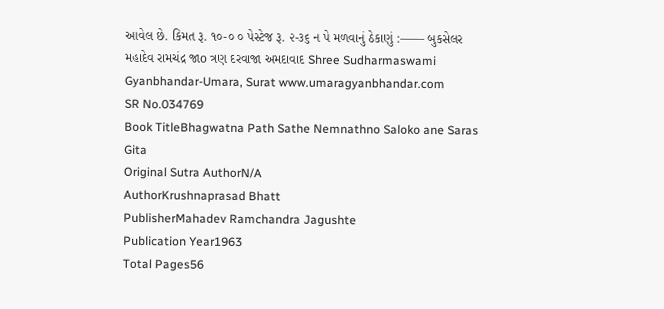આવેલ છે. કિમત રૂ. ૧૦-૦ ૦ પેસ્ટેજ રૂ. ૨-૩૬ ન પે મળવાનું ઠેકાણું :—— બુકસેલર મહાદેવ રામચંદ્ર જાo ત્રણ દરવાજા અમદાવાદ Shree Sudharmaswami Gyanbhandar-Umara, Surat www.umaragyanbhandar.com
SR No.034769
Book TitleBhagwatna Path Sathe Nemnathno Saloko ane Saras Gita
Original Sutra AuthorN/A
AuthorKrushnaprasad Bhatt
PublisherMahadev Ramchandra Jagushte
Publication Year1963
Total Pages56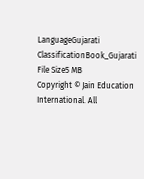LanguageGujarati
ClassificationBook_Gujarati
File Size5 MB
Copyright © Jain Education International. All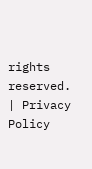rights reserved. | Privacy Policy